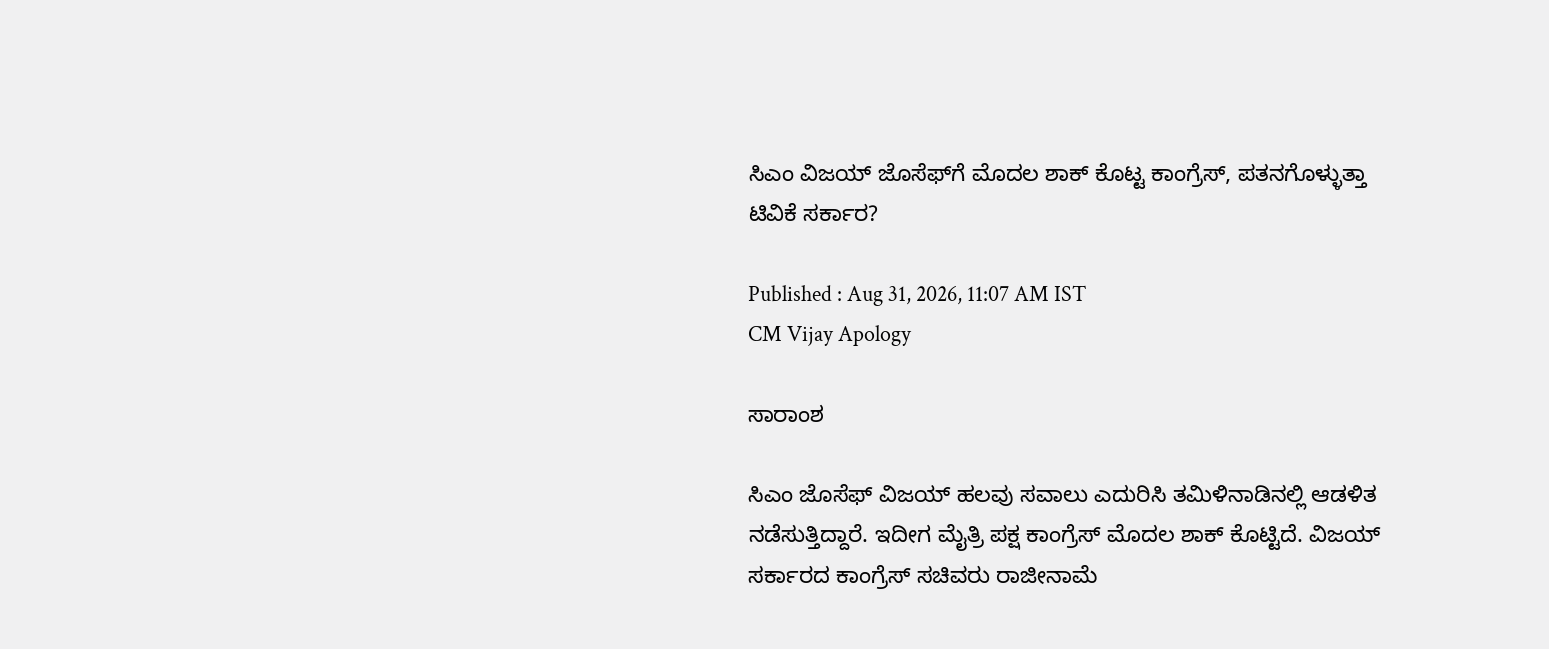ಸಿಎಂ ವಿಜಯ್ ಜೊಸೆಫ್‌ಗೆ ಮೊದಲ ಶಾಕ್ ಕೊಟ್ಟ ಕಾಂಗ್ರೆಸ್, ಪತನಗೊಳ್ಳುತ್ತಾ ಟಿವಿಕೆ ಸರ್ಕಾರ?

Published : Aug 31, 2026, 11:07 AM IST
CM Vijay Apology

ಸಾರಾಂಶ

ಸಿಎಂ ಜೊಸೆಫ್ ವಿಜಯ್ ಹಲವು ಸವಾಲು ಎದುರಿಸಿ ತಮಿಳಿನಾಡಿನಲ್ಲಿ ಆಡಳಿತ ನಡೆಸುತ್ತಿದ್ದಾರೆ. ಇದೀಗ ಮೈತ್ರಿ ಪಕ್ಷ ಕಾಂಗ್ರೆಸ್ ಮೊದಲ ಶಾಕ್ ಕೊಟ್ಟಿದೆ. ವಿಜಯ್ ಸರ್ಕಾರದ ಕಾಂಗ್ರೆಸ್ ಸಚಿವರು ರಾಜೀನಾಮೆ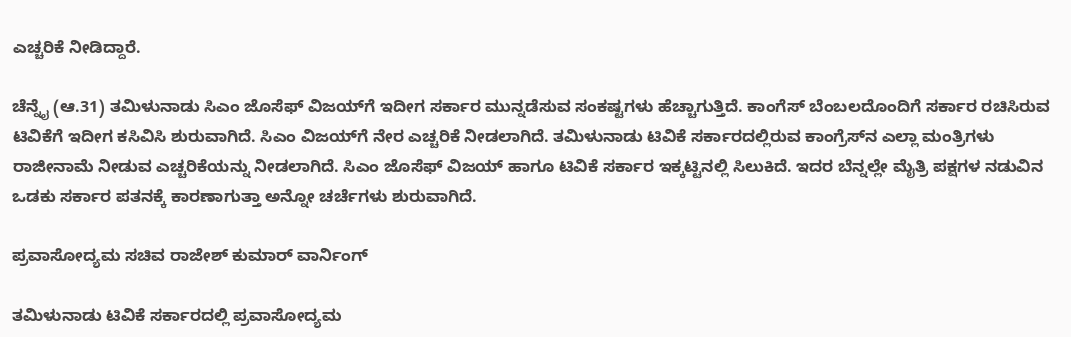ಎಚ್ಚರಿಕೆ ನೀಡಿದ್ದಾರೆ.

ಚೆನ್ನೈ (ಆ.31) ತಮಿಳುನಾಡು ಸಿಎಂ ಜೊಸೆಫ್ ವಿಜಯ್‌ಗೆ ಇದೀಗ ಸರ್ಕಾರ ಮುನ್ನಡೆಸುವ ಸಂಕಷ್ಟಗಳು ಹೆಚ್ಚಾಗುತ್ತಿದೆ. ಕಾಂಗೆಸ್ ಬೆಂಬಲದೊಂದಿಗೆ ಸರ್ಕಾರ ರಚಿಸಿರುವ ಟಿವಿಕೆಗೆ ಇದೀಗ ಕಸಿವಿಸಿ ಶುರುವಾಗಿದೆ. ಸಿಎಂ ವಿಜಯ್‌ಗೆ ನೇರ ಎಚ್ಚರಿಕೆ ನೀಡಲಾಗಿದೆ. ತಮಿಳುನಾಡು ಟಿವಿಕೆ ಸರ್ಕಾರದಲ್ಲಿರುವ ಕಾಂಗ್ರೆಸ್‌ನ ಎಲ್ಲಾ ಮಂತ್ರಿಗಳು ರಾಜೀನಾಮೆ ನೀಡುವ ಎಚ್ಚರಿಕೆಯನ್ನು ನೀಡಲಾಗಿದೆ. ಸಿಎಂ ಜೊಸೆಫ್ ವಿಜಯ್ ಹಾಗೂ ಟಿವಿಕೆ ಸರ್ಕಾರ ಇಕ್ಕಟ್ಟಿನಲ್ಲಿ ಸಿಲುಕಿದೆ. ಇದರ ಬೆನ್ನಲ್ಲೇ ಮೈತ್ರಿ ಪಕ್ಷಗಳ ನಡುವಿನ ಒಡಕು ಸರ್ಕಾರ ಪತನಕ್ಕೆ ಕಾರಣಾಗುತ್ತಾ ಅನ್ನೋ ಚರ್ಚೆಗಳು ಶುರುವಾಗಿದೆ.

ಪ್ರವಾಸೋದ್ಯಮ ಸಚಿವ ರಾಜೇಶ್ ಕುಮಾರ್ ವಾರ್ನಿಂಗ್

ತಮಿಳುನಾಡು ಟಿವಿಕೆ ಸರ್ಕಾರದಲ್ಲಿ ಪ್ರವಾಸೋದ್ಯಮ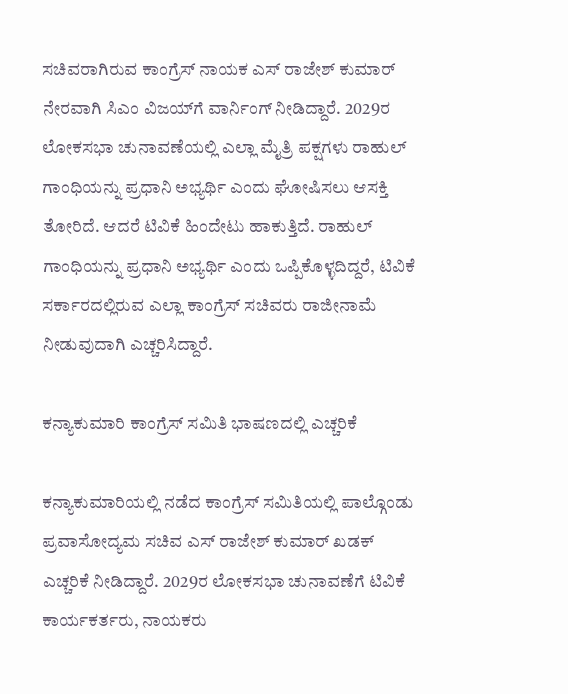ಸಚಿವರಾಗಿರುವ ಕಾಂಗ್ರೆಸ್ ನಾಯಕ ಎಸ್ ರಾಜೇಶ್ ಕುಮಾರ್ ನೇರವಾಗಿ ಸಿಎಂ ವಿಜಯ್‌ಗೆ ವಾರ್ನಿಂಗ್ ನೀಡಿದ್ದಾರೆ. 2029ರ ಲೋಕಸಭಾ ಚುನಾವಣೆಯಲ್ಲಿ ಎಲ್ಲಾ ಮೈತ್ರಿ ಪಕ್ಷಗಳು ರಾಹುಲ್ ಗಾಂಧಿಯನ್ನು ಪ್ರಧಾನಿ ಅಭ್ಯರ್ಥಿ ಎಂದು ಘೋಷಿಸಲು ಆಸಕ್ತಿ ತೋರಿದೆ. ಆದರೆ ಟಿವಿಕೆ ಹಿಂದೇಟು ಹಾಕುತ್ತಿದೆ. ರಾಹುಲ್ ಗಾಂಧಿಯನ್ನು ಪ್ರಧಾನಿ ಅಭ್ಯರ್ಥಿ ಎಂದು ಒಪ್ಪಿಕೊಳ್ಳದಿದ್ದರೆ, ಟಿವಿಕೆ ಸರ್ಕಾರದಲ್ಲಿರುವ ಎಲ್ಲಾ ಕಾಂಗ್ರೆಸ್ ಸಚಿವರು ರಾಜೀನಾಮೆ ನೀಡುವುದಾಗಿ ಎಚ್ಚರಿಸಿದ್ದಾರೆ.

ಕನ್ಯಾಕುಮಾರಿ ಕಾಂಗ್ರೆಸ್ ಸಮಿತಿ ಭಾಷಣದಲ್ಲಿ ಎಚ್ಚರಿಕೆ

ಕನ್ಯಾಕುಮಾರಿಯಲ್ಲಿ ನಡೆದ ಕಾಂಗ್ರೆಸ್ ಸಮಿತಿಯಲ್ಲಿ ಪಾಲ್ಗೊಂಡು ಪ್ರವಾಸೋದ್ಯಮ ಸಚಿವ ಎಸ್ ರಾಜೇಶ್ ಕುಮಾರ್ ಖಡಕ್ ಎಚ್ಚರಿಕೆ ನೀಡಿದ್ದಾರೆ. 2029ರ ಲೋಕಸಭಾ ಚುನಾವಣೆಗೆ ಟಿವಿಕೆ ಕಾರ್ಯಕರ್ತರು, ನಾಯಕರು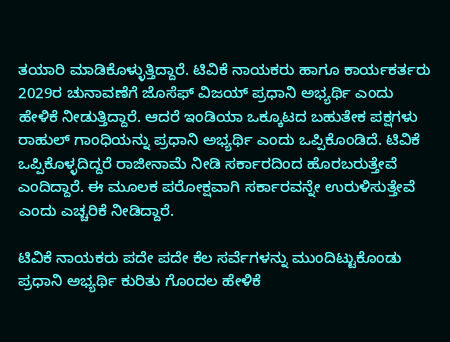ತಯಾರಿ ಮಾಡಿಕೊಳ್ಳುತ್ತಿದ್ದಾರೆ. ಟಿವಿಕೆ ನಾಯಕರು ಹಾಗೂ ಕಾರ್ಯಕರ್ತರು 2029ರ ಚುನಾವಣೆಗೆ ಜೊಸೆಫ್ ವಿಜಯ್ ಪ್ರಧಾನಿ ಅಭ್ಯರ್ಥಿ ಎಂದು ಹೇಳಿಕೆ ನೀಡುತ್ತಿದ್ದಾರೆ. ಆದರೆ ಇಂಡಿಯಾ ಒಕ್ಕೂಟದ ಬಹುತೇಕ ಪಕ್ಷಗಳು ರಾಹುಲ್ ಗಾಂಧಿಯನ್ನು ಪ್ರಧಾನಿ ಅಭ್ಯರ್ಥಿ ಎಂದು ಒಪ್ಪಿಕೊಂಡಿದೆ. ಟಿವಿಕೆ ಒಪ್ಪಿಕೊಳ್ಳದಿದ್ದರೆ ರಾಜೀನಾಮೆ ನೀಡಿ ಸರ್ಕಾರದಿಂದ ಹೊರಬರುತ್ತೇವೆ ಎಂದಿದ್ದಾರೆ. ಈ ಮೂಲಕ ಪರೋಕ್ಷವಾಗಿ ಸರ್ಕಾರವನ್ನೇ ಉರುಳಿಸುತ್ತೇವೆ ಎಂದು ಎಚ್ಚರಿಕೆ ನೀಡಿದ್ದಾರೆ.

ಟಿವಿಕೆ ನಾಯಕರು ಪದೇ ಪದೇ ಕೆಲ ಸರ್ವೆಗಳನ್ನು ಮುಂದಿಟ್ಟುಕೊಂಡು ಪ್ರಧಾನಿ ಅಭ್ಯರ್ಥಿ ಕುರಿತು ಗೊಂದಲ ಹೇಳಿಕೆ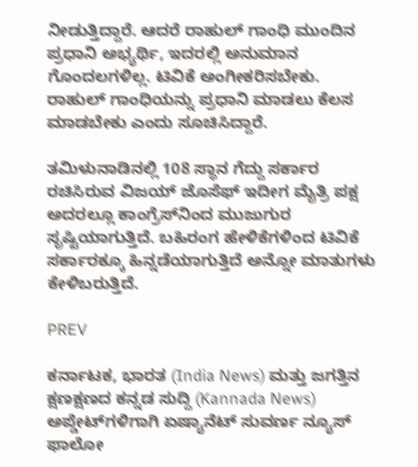ನೀಡುತ್ತಿದ್ದಾರೆ. ಆದರೆ ರಾಹುಲ್ ಗಾಂಧಿ ಮುಂದಿನ ಪ್ರಧಾನಿ ಅಭ್ಯರ್ಥಿ, ಇದರಲ್ಲಿ ಅನುಮಾನ ಗೊಂದಲಗಳಿಲ್ಲ. ಟಿವಿಕೆ ಅಂಗೀಕರಿಸಬೇಕು. ರಾಹುಲ್ ಗಾಂಧಿಯನ್ನು ಪ್ರಧಾನಿ ಮಾಡಲು ಕೆಲಸ ಮಾಡಬೇಕು ಎಂದು ಸೂಚಿಸಿದ್ದಾರೆ.

ತಮಿಳುನಾಡಿನಲ್ಲಿ 108 ಸ್ಥಾನ ಗೆದ್ದು ಸರ್ಕಾರ ರಚಿಸಿರುವ ವಿಜಯ್ ಜೊಸೆಫ್ ಇದೀಗ ಮೈತ್ರಿ ಪಕ್ಷ ಅದರಲ್ಲೂ ಕಾಂಗ್ರೆಸ್‌ನಿಂದ ಮುಜುಗುರ ಸೃಷ್ಟಿಯಾಗುತ್ತಿದೆ. ಬಹಿರಂಗ ಹೇಳಿಕೆಗಳಿಂದ ಟಿವಿಕೆ ಸರ್ಕಾರಕ್ಕೂ ಹಿನ್ನಡೆಯಾಗುತ್ತಿದೆ ಅನ್ನೋ ಮಾತುಗಳು ಕೇಳಿಬರುತ್ತಿದೆ.

PREV

ಕರ್ನಾಟಕ, ಭಾರತ (India News) ಮತ್ತು ಜಗತ್ತಿನ ಕ್ಷಣಕ್ಷಣದ ಕನ್ನಡ ಸುದ್ದಿ (Kannada News) ಅಪ್ಡೇಟ್‌ಗಳಿಗಾಗಿ ಏಷ್ಯಾನೆಟ್ ಸುವರ್ಣ ನ್ಯೂಸ್‌ ಫಾಲೋ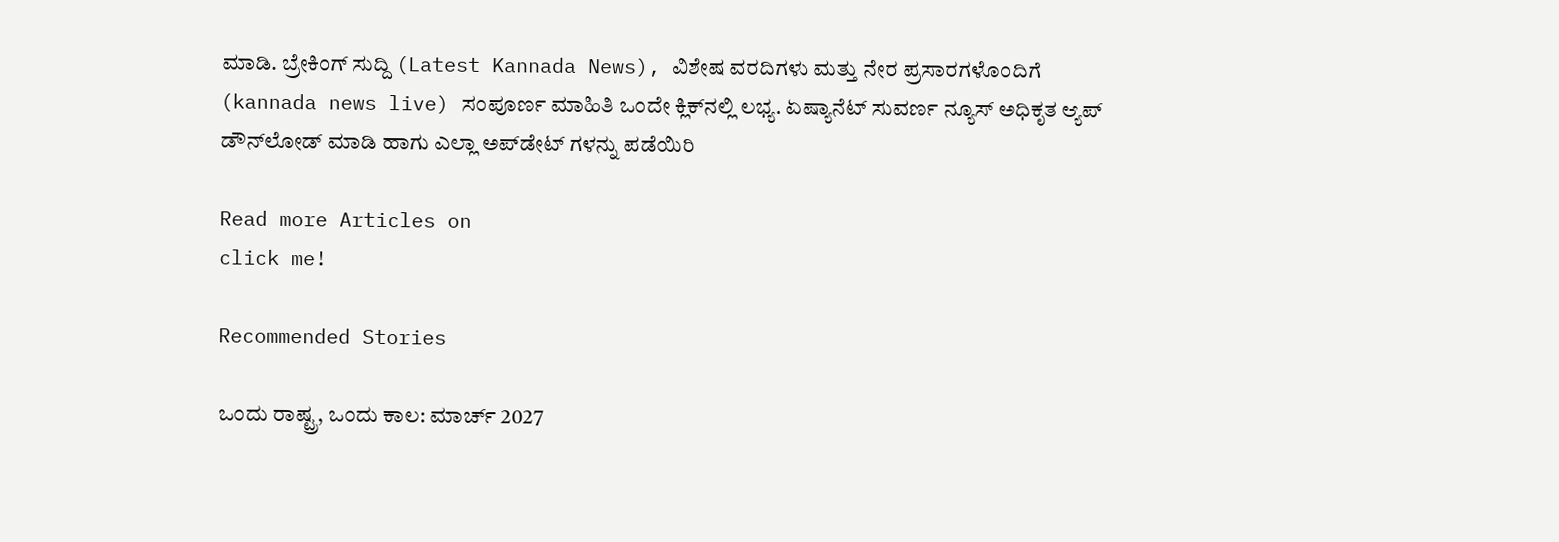ಮಾಡಿ. ಬ್ರೇಕಿಂಗ್ ಸುದ್ದಿ (Latest Kannada News), ವಿಶೇಷ ವರದಿಗಳು ಮತ್ತು ನೇರ ಪ್ರಸಾರಗಳೊಂದಿಗೆ (kannada news live) ಸಂಪೂರ್ಣ ಮಾಹಿತಿ ಒಂದೇ ಕ್ಲಿಕ್‌ನಲ್ಲಿ ಲಭ್ಯ. ಏಷ್ಯಾನೆಟ್ ಸುವರ್ಣ ನ್ಯೂಸ್ ಅಧಿಕೃತ ಆ್ಯಪ್ ಡೌನ್‌ಲೋಡ್ ಮಾಡಿ ಹಾಗು ಎಲ್ಲಾ ಅಪ್‌ಡೇಟ್ ಗಳನ್ನು ಪಡೆಯಿರಿ

Read more Articles on
click me!

Recommended Stories

ಒಂದು ರಾಷ್ಟ್ರ, ಒಂದು ಕಾಲ: ಮಾರ್ಚ್ 2027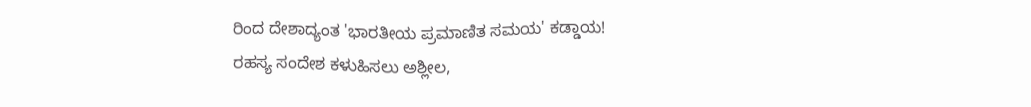ರಿಂದ ದೇಶಾದ್ಯಂತ 'ಭಾರತೀಯ ಪ್ರಮಾಣಿತ ಸಮಯ' ಕಡ್ಡಾಯ!
ರಹಸ್ಯ ಸಂದೇಶ ಕಳುಹಿಸಲು ಅಶ್ಲೀಲ,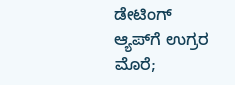ಡೇಟಿಂಗ್ ಆ್ಯಪ್‌ಗೆ ಉಗ್ರರ ಮೊರೆ;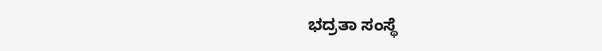ಭದ್ರತಾ ಸಂಸ್ಥೆ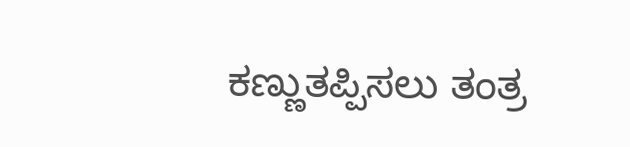ಕಣ್ಣುತಪ್ಪಿಸಲು ತಂತ್ರ